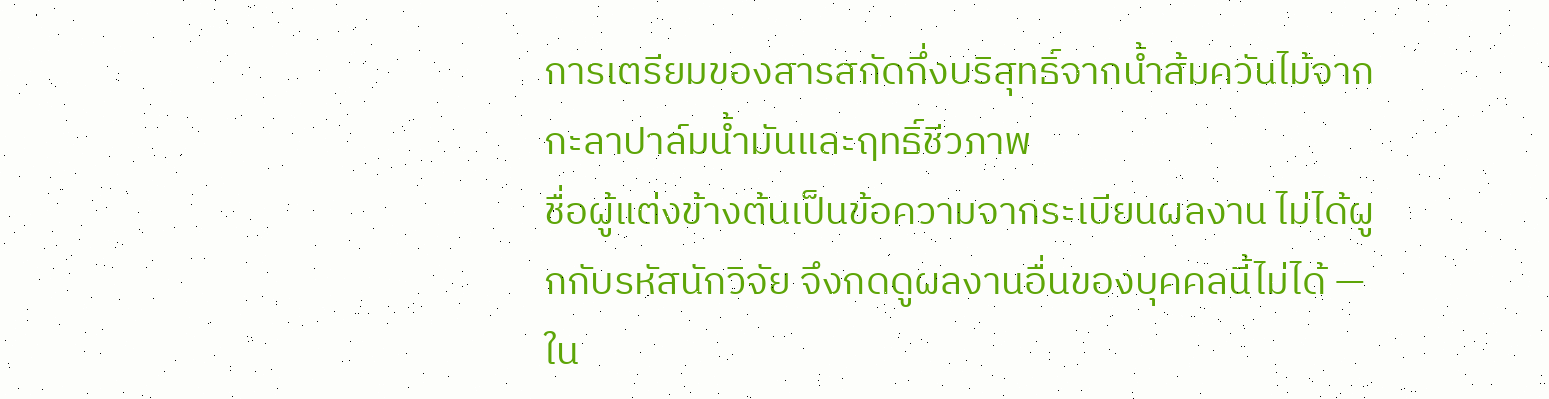การเตรียมของสารสกัดกึ่งบริสุทธิ์จากน้ำส้มควันไม้จากกะลาปาล์มน้ำมันและฤทธิ์ชีวภาพ
ชื่อผู้แต่งข้างต้นเป็นข้อความจากระเบียนผลงาน ไม่ได้ผูกกับรหัสนักวิจัย จึงกดดูผลงานอื่นของบุคคลนี้ไม่ได้ — ใน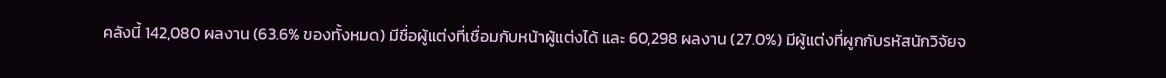คลังนี้ 142,080 ผลงาน (63.6% ของทั้งหมด) มีชื่อผู้แต่งที่เชื่อมกับหน้าผู้แต่งได้ และ 60,298 ผลงาน (27.0%) มีผู้แต่งที่ผูกกับรหัสนักวิจัยจ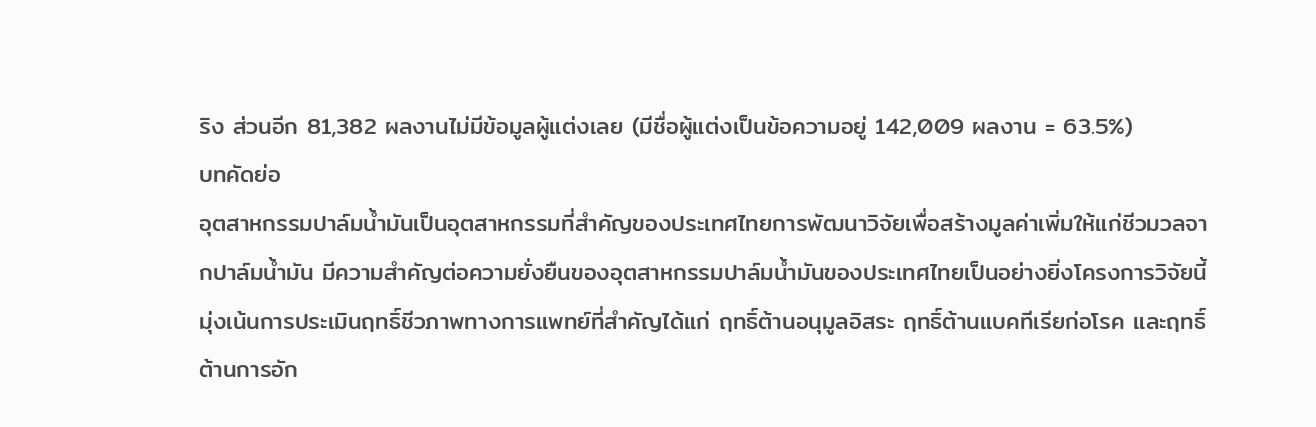ริง ส่วนอีก 81,382 ผลงานไม่มีข้อมูลผู้แต่งเลย (มีชื่อผู้แต่งเป็นข้อความอยู่ 142,009 ผลงาน = 63.5%)
บทคัดย่อ
อุตสาหกรรมปาล์มน้ำมันเป็นอุตสาหกรรมที่สำคัญของประเทศไทยการพัฒนาวิจัยเพื่อสร้างมูลค่าเพิ่มให้แก่ชีวมวลจากปาล์มน้ำมัน มีความสำคัญต่อความยั่งยืนของอุตสาหกรรมปาล์มน้ำมันของประเทศไทยเป็นอย่างยิ่งโครงการวิจัยนี้มุ่งเน้นการประเมินฤทธิ์ชีวภาพทางการแพทย์ที่สำคัญได้แก่ ฤทธิ์ต้านอนุมูลอิสระ ฤทธิ์ต้านแบคทีเรียก่อโรค และฤทธิ์ต้านการอัก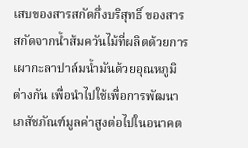เสบของสารสกัดกึ่งบริสุทธิ์ ของสารสกัดจากน้ำส้มควันไม้ที่ผลิตด้วยการเผากะลาปาล์มน้ำมันด้วยอุณหภูมิต่างกัน เพื่อนำไปใช้เพื่อการพัฒนาเภสัชภัณฑ์มูลค่าสูงต่อไปในอนาคต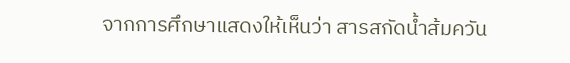จากการศึกษาแสดงให้เห็นว่า สารสกัดน้ำส้มควัน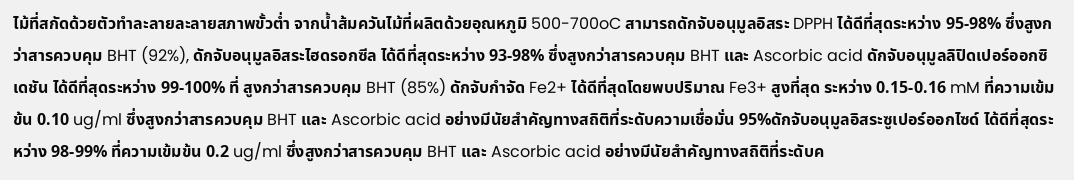ไม้ที่สกัดด้วยตัวทำละลายละลายสภาพขั้วต่ำ จากน้ำส้มควันไม้ที่ผลิตด้วยอุณหภูมิ 500-700oC สามารถดักจับอนุมูลอิสระ DPPH ได้ดีที่สุดระหว่าง 95-98% ซึ่งสูงกว่าสารควบคุม BHT (92%), ดักจับอนุมูลอิสระไฮดรอกซีล ได้ดีที่สุดระหว่าง 93-98% ซึ่งสูงกว่าสารควบคุม BHT และ Ascorbic acid ดักจับอนุมูลลิปิดเปอร์ออกซิเดชัน ได้ดีที่สุดระหว่าง 99-100% ที่ สูงกว่าสารควบคุม BHT (85%) ดักจับกำจัด Fe2+ ได้ดีที่สุดโดยพบปริมาณ Fe3+ สูงที่สุด ระหว่าง 0.15-0.16 mM ที่ความเข้มข้น 0.10 ug/ml ซึ่งสูงกว่าสารควบคุม BHT และ Ascorbic acid อย่างมีนัยสำคัญทางสถิติที่ระดับความเชื่อมั่น 95%ดักจับอนุมูลอิสระซูเปอร์ออกไซด์ ได้ดีที่สุดระหว่าง 98-99% ที่ความเข้มข้น 0.2 ug/ml ซึ่งสูงกว่าสารควบคุม BHT และ Ascorbic acid อย่างมีนัยสำคัญทางสถิติที่ระดับค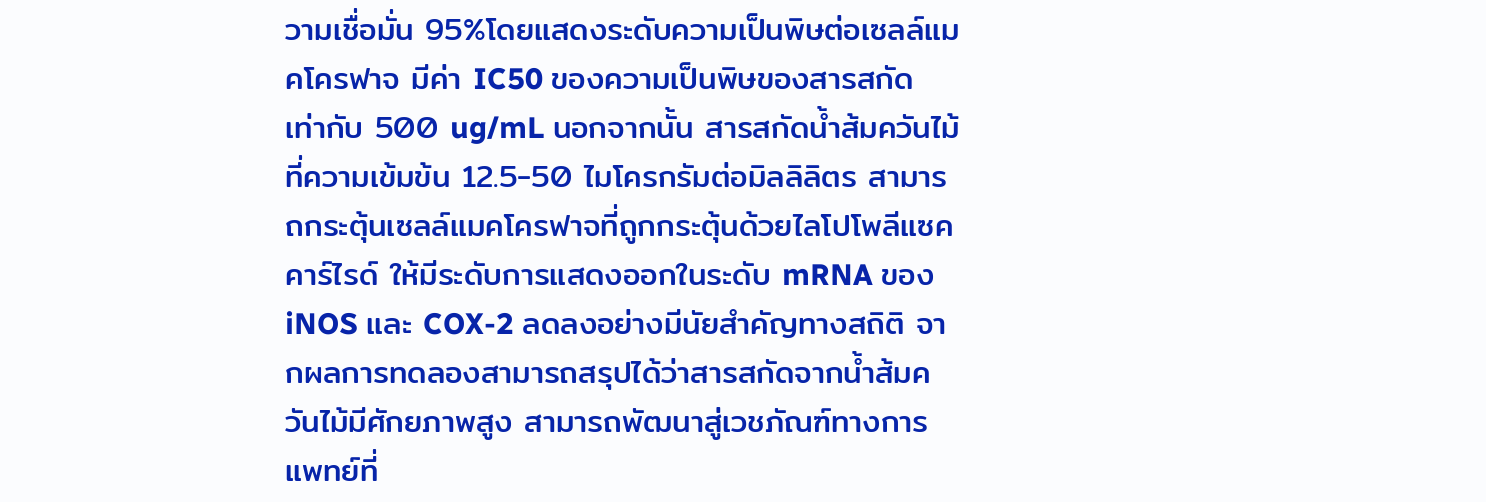วามเชื่อมั่น 95%โดยแสดงระดับความเป็นพิษต่อเซลล์แมคโครฟาจ มีค่า IC50 ของความเป็นพิษของสารสกัด เท่ากับ 500 ug/mL นอกจากนั้น สารสกัดน้ำส้มควันไม้ที่ความเข้มข้น 12.5-50 ไมโครกรัมต่อมิลลิลิตร สามารถกระตุ้นเซลล์แมคโครฟาจที่ถูกกระตุ้นด้วยไลโปโพลีแซคคาร์ไรด์ ให้มีระดับการแสดงออกในระดับ mRNA ของ iNOS และ COX-2 ลดลงอย่างมีนัยสำคัญทางสถิติ จากผลการทดลองสามารถสรุปได้ว่าสารสกัดจากน้ำส้มควันไม้มีศักยภาพสูง สามารถพัฒนาสู่เวชภัณฑ์ทางการแพทย์ที่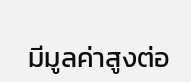มีมูลค่าสูงต่อ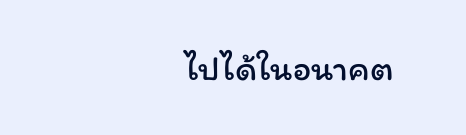ไปได้ในอนาคต